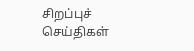சிறப்புச் செய்திகள்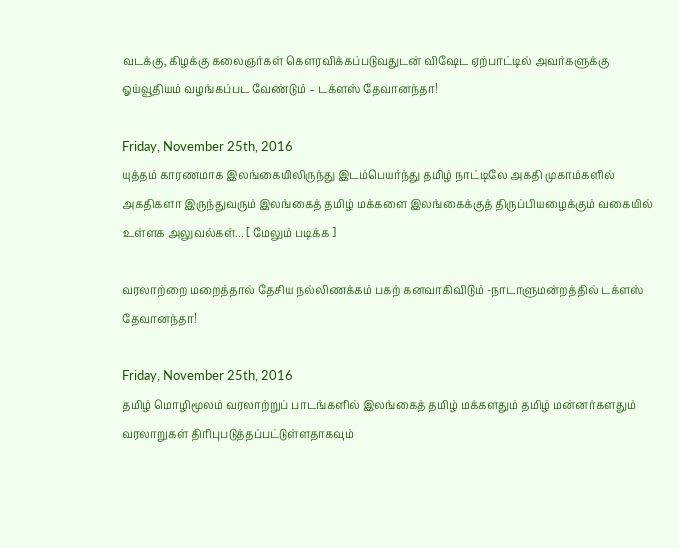வடக்கு, கிழக்கு கலைஞர்கள் கௌரவிக்கப்படுவதுடன் விஷேட ஏற்பாட்டில் அவர்களுக்கு ஓய்வூதியம் வழங்கப்பட வேண்டும் – டக்ளஸ் தேவானந்தா!

Friday, November 25th, 2016
யுத்தம் காரணமாக இலங்கையிலிருந்து இடம்பெயர்ந்து தமிழ் நாட்டிலே அகதி முகாம்களில் அகதிகளா இருந்துவரும் இலங்கைத் தமிழ் மக்களை இலங்கைக்குத் திருப்பியழைக்கும் வகையில் உள்ளக அலுவல்கள்... [ மேலும் படிக்க ]

வரலாற்றை மறைத்தால் தேசிய நல்லிணக்கம் பகற் கனவாகிவிடும் -நாடாளுமன்றத்தில் டக்ளஸ் தேவானந்தா!

Friday, November 25th, 2016
தமிழ் மொழிமூலம் வரலாற்றுப் பாடங்களில் இலங்கைத் தமிழ் மக்களதும் தமிழ் மன்னர்களதும் வரலாறுகள் திரிபுபடுத்தப்பட்டுள்ளதாகவும்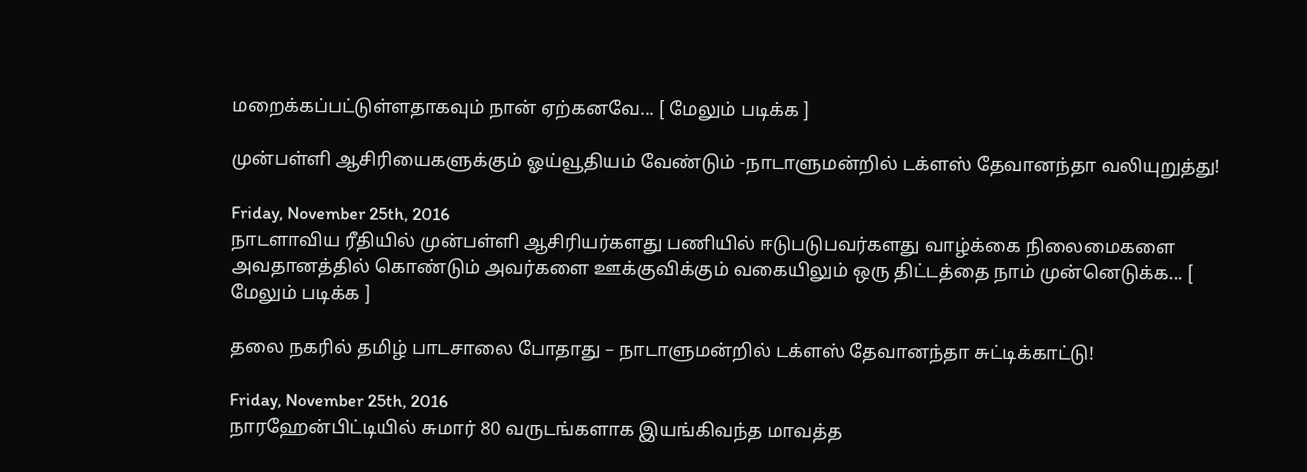மறைக்கப்பட்டுள்ளதாகவும் நான் ஏற்கனவே... [ மேலும் படிக்க ]

முன்பள்ளி ஆசிரியைகளுக்கும் ஓய்வூதியம் வேண்டும் -நாடாளுமன்றில் டக்ளஸ் தேவானந்தா வலியுறுத்து!

Friday, November 25th, 2016
நாடளாவிய ரீதியில் முன்பள்ளி ஆசிரியர்களது பணியில் ஈடுபடுபவர்களது வாழ்க்கை நிலைமைகளை அவதானத்தில் கொண்டும் அவர்களை ஊக்குவிக்கும் வகையிலும் ஒரு திட்டத்தை நாம் முன்னெடுக்க... [ மேலும் படிக்க ]

தலை நகரில் தமிழ் பாடசாலை போதாது – நாடாளுமன்றில் டக்ளஸ் தேவானந்தா சுட்டிக்காட்டு!

Friday, November 25th, 2016
நாரஹேன்பிட்டியில் சுமார் 80 வருடங்களாக இயங்கிவந்த மாவத்த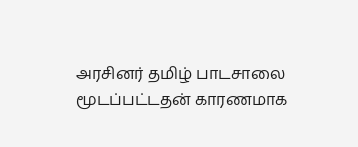அரசினர் தமிழ் பாடசாலை மூடப்பட்டதன் காரணமாக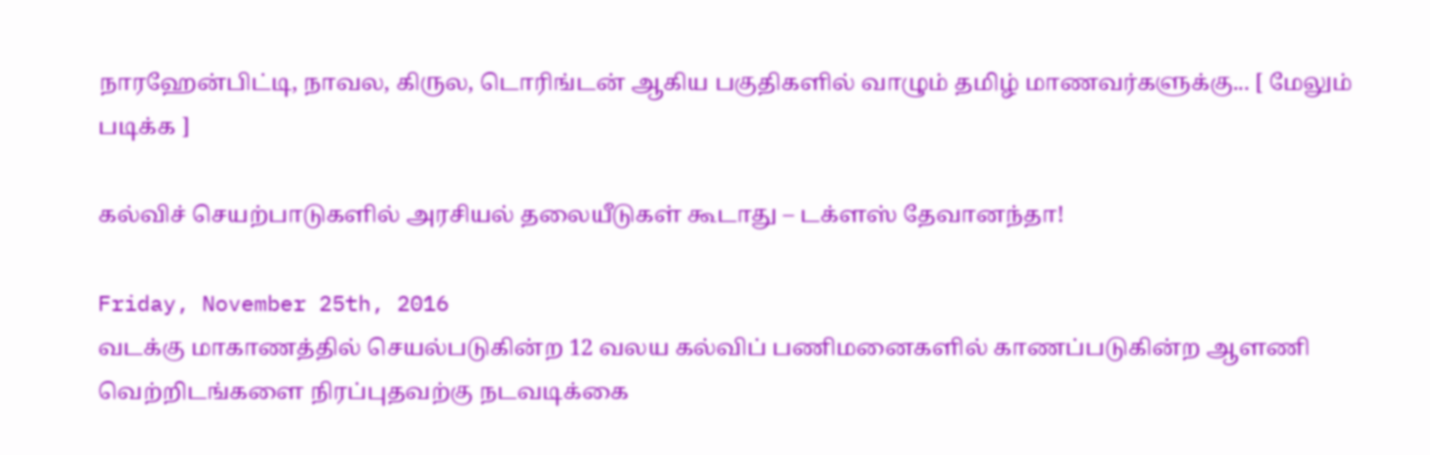நாரஹேன்பிட்டி, நாவல, கிருல, டொரிங்டன் ஆகிய பகுதிகளில் வாழும் தமிழ் மாணவர்களுக்கு... [ மேலும் படிக்க ]

கல்விச் செயற்பாடுகளில் அரசியல் தலையீடுகள் கூடாது – டக்ளஸ் தேவானந்தா!

Friday, November 25th, 2016
வடக்கு மாகாணத்தில் செயல்படுகின்ற 12 வலய கல்விப் பணிமனைகளில் காணப்படுகின்ற ஆளணி வெற்றிடங்களை நிரப்புதவற்கு நடவடிக்கை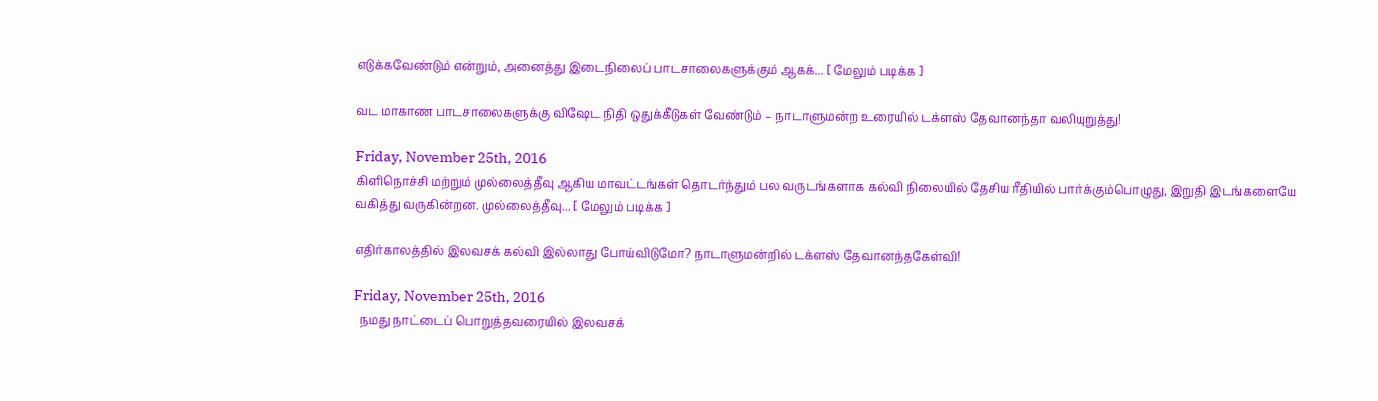எடுக்கவேண்டும் என்றும், அனைத்து இடைநிலைப் பாடசாலைகளுக்கும் ஆகக்... [ மேலும் படிக்க ]

வட மாகாண பாடசாலைகளுக்கு விஷேட நிதி ஒதுக்கீடுகள் வேண்டும் – நாடாளுமன்ற உரையில் டக்ளஸ் தேவானந்தா வலியுறுத்து!

Friday, November 25th, 2016
கிளிநொச்சி மற்றும் முல்லைத்தீவு ஆகிய மாவட்டங்கள் தொடர்ந்தும் பல வருடங்களாக கல்வி நிலையில் தேசிய ரீதியில் பார்க்கும்பொழுது, இறுதி இடங்களையே வகித்து வருகின்றன. முல்லைத்தீவு... [ மேலும் படிக்க ]

எதிர்காலத்தில் இலவசக் கல்வி இல்லாது போய்விடுமோ? நாடாளுமன்றில் டக்ளஸ் தேவானந்தகேள்வி!

Friday, November 25th, 2016
  நமது நாட்டைப் பொறுத்தவரையில் இலவசக்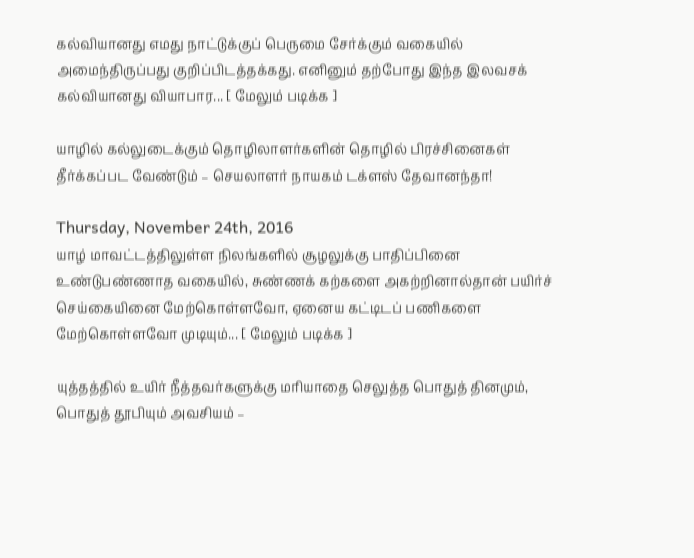கல்வியானது எமது நாட்டுக்குப் பெருமை சேர்க்கும் வகையில் அமைந்திருப்பது குறிப்பிடத்தக்கது. எனினும் தற்போது இந்த இலவசக் கல்வியானது வியாபார... [ மேலும் படிக்க ]

யாழில் கல்லுடைக்கும் தொழிலாளர்களின் தொழில் பிரச்சினைகள் தீர்க்கப்பட வேண்டும் – செயலாளர் நாயகம் டக்ளஸ் தேவானந்தா!

Thursday, November 24th, 2016
யாழ் மாவட்டத்திலுள்ள நிலங்களில் சூழலுக்கு பாதிப்பினை உண்டுபண்ணாத வகையில், சுண்ணக் கற்களை அகற்றினால்தான் பயிர்ச் செய்கையினை மேற்கொள்ளவோ, ஏனைய கட்டிடப் பணிகளை மேற்கொள்ளவோ முடியும்... [ மேலும் படிக்க ]

யுத்தத்தில் உயிர் நீத்தவர்களுக்கு மரியாதை செலுத்த பொதுத் தினமும், பொதுத் தூபியும் அவசியம் –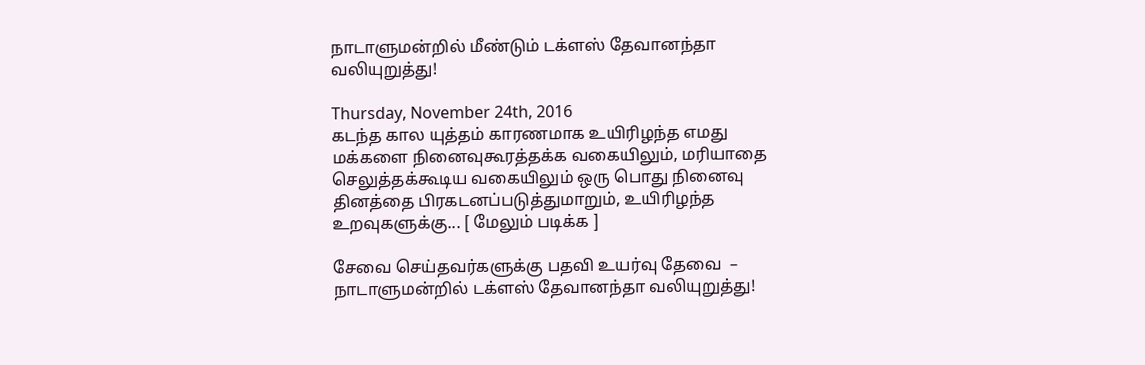நாடாளுமன்றில் மீண்டும் டக்ளஸ் தேவானந்தா வலியுறுத்து!

Thursday, November 24th, 2016
கடந்த கால யுத்தம் காரணமாக உயிரிழந்த எமது மக்களை நினைவுகூரத்தக்க வகையிலும், மரியாதை செலுத்தக்கூடிய வகையிலும் ஒரு பொது நினைவு தினத்தை பிரகடனப்படுத்துமாறும், உயிரிழந்த உறவுகளுக்கு... [ மேலும் படிக்க ]

சேவை செய்தவர்களுக்கு பதவி உயர்வு தேவை  –  நாடாளுமன்றில் டக்ளஸ் தேவானந்தா வலியுறுத்து!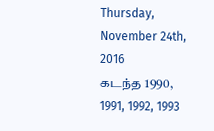Thursday, November 24th, 2016
கடந்த 1990, 1991, 1992, 1993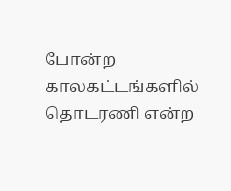போன்ற காலகட்டங்களில் தொடரணி என்ற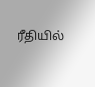ரீதியில்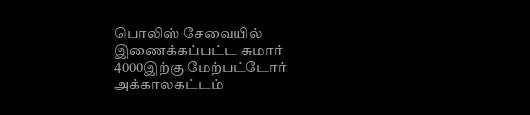பொலிஸ் சேவையில் இணைக்கப்பட்ட சுமார் 4000இற்கு மேற்பட்டோர் அக்காலகட்டம்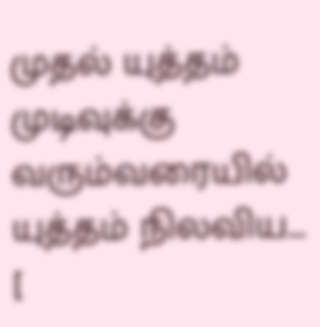முதல் யுத்தம் முடிவுக்கு வரும்வரையில் யுத்தம் நிலவிய... [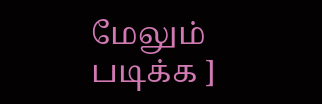மேலும் படிக்க ]